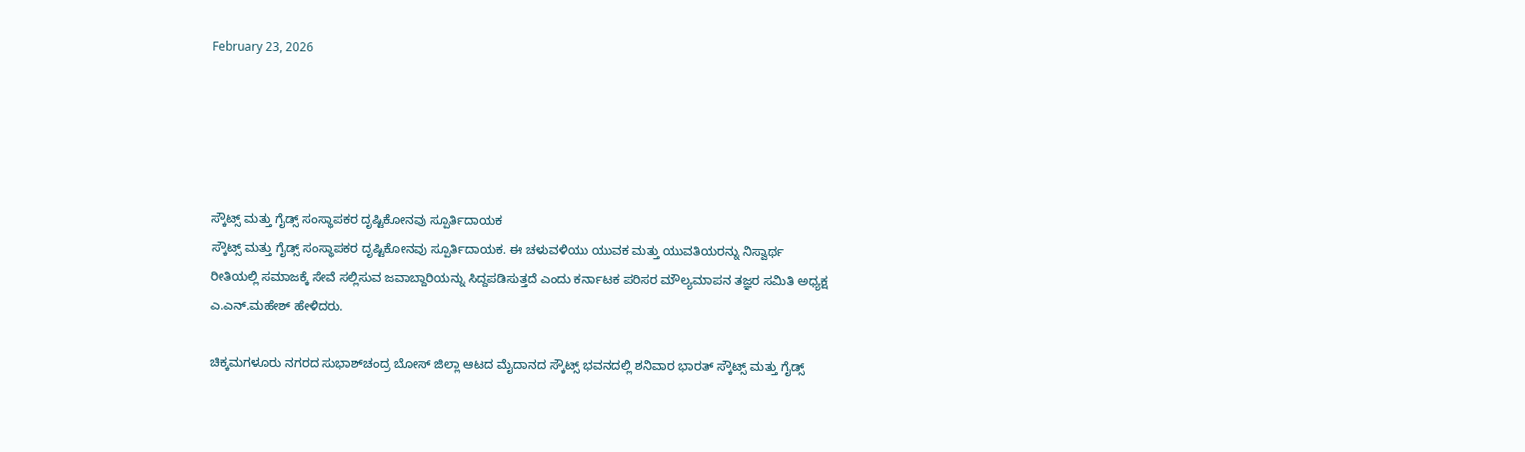February 23, 2026





ಸ್ಕೌಟ್ಸ್ ಮತ್ತು ಗೈಡ್ಸ್ ಸಂಸ್ಥಾಪಕರ ದೃಷ್ಟಿಕೋನವು ಸ್ಪೂರ್ತಿದಾಯಕ
ಸ್ಕೌಟ್ಸ್ ಮತ್ತು ಗೈಡ್ಸ್ ಸಂಸ್ಥಾಪಕರ ದೃಷ್ಟಿಕೋನವು ಸ್ಪೂರ್ತಿದಾಯಕ. ಈ ಚಳುವಳಿಯು ಯುವಕ ಮತ್ತು ಯುವತಿಯರನ್ನು ನಿಸ್ವಾರ್ಥ ರೀತಿಯಲ್ಲಿ ಸಮಾಜಕ್ಕೆ ಸೇವೆ ಸಲ್ಲಿಸುವ ಜವಾಬ್ದಾರಿಯನ್ನು ಸಿದ್ದಪಡಿಸುತ್ತದೆ ಎಂದು ಕರ್ನಾಟಕ ಪರಿಸರ ಮೌಲ್ಯಮಾಪನ ತಜ್ಞರ ಸಮಿತಿ ಅಧ್ಯಕ್ಷ ಎ.ಎನ್.ಮಹೇಶ್ ಹೇಳಿದರು.

ಚಿಕ್ಕಮಗಳೂರು ನಗರದ ಸುಭಾಶ್‍ಚಂದ್ರ ಬೋಸ್ ಜಿಲ್ಲಾ ಆಟದ ಮೈದಾನದ ಸ್ಕೌಟ್ಸ್ ಭವನದಲ್ಲಿ ಶನಿವಾರ ಭಾರತ್ ಸ್ಕೌಟ್ಸ್ ಮತ್ತು ಗೈಡ್ಸ್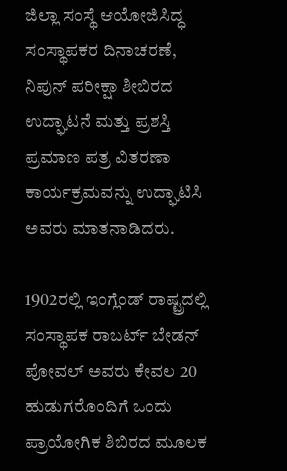ಜಿಲ್ಲಾ ಸಂಸ್ಥೆ ಆಯೋಜಿಸಿದ್ಧ ಸಂಸ್ಥಾಪಕರ ದಿನಾಚರಣೆ, ನಿಪುನ್ ಪರೀಕ್ಷಾ ಶೀಬಿರದ ಉದ್ಘಾಟನೆ ಮತ್ತು ಪ್ರಶಸ್ತಿ ಪ್ರಮಾಣ ಪತ್ರ ವಿತರಣಾ ಕಾರ್ಯಕ್ರಮವನ್ನು ಉದ್ಘಾಟಿಸಿ ಅವರು ಮಾತನಾಡಿದರು.

1902ರಲ್ಲಿ ಇಂಗ್ಲೆಂಡ್ ರಾಷ್ಟ್ರದಲ್ಲಿ ಸಂಸ್ಥಾಪಕ ರಾಬರ್ಟ್ ಬೇಡನ್ ಪೋವಲ್ ಅವರು ಕೇವಲ 20 ಹುಡುಗರೊಂದಿಗೆ ಒಂದು ಪ್ರಾಯೋಗಿಕ ಶಿಬಿರದ ಮೂಲಕ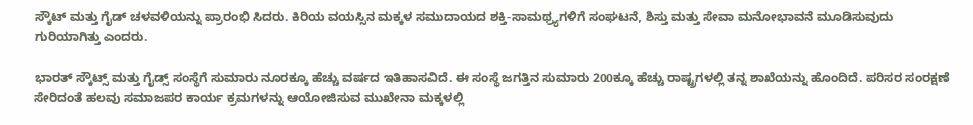ಸ್ಕೌಟ್ ಮತ್ತು ಗೈಡ್ ಚಳವಳಿಯನ್ನು ಪ್ರಾರಂಭಿ ಸಿದರು. ಕಿರಿಯ ವಯಸ್ಸಿನ ಮಕ್ಕಳ ಸಮುದಾಯದ ಶಕ್ತಿ-ಸಾಮಥ್ರ್ಯಗಳಿಗೆ ಸಂಘಟನೆ, ಶಿಸ್ತು ಮತ್ತು ಸೇವಾ ಮನೋಭಾವನೆ ಮೂಡಿಸುವುದು ಗುರಿಯಾಗಿತ್ತು ಎಂದರು.

ಭಾರತ್ ಸ್ಕೌಟ್ಸ್ ಮತ್ತು ಗೈಡ್ಸ್ ಸಂಸ್ಥೆಗೆ ಸುಮಾರು ನೂರಕ್ಕೂ ಹೆಚ್ಚು ವರ್ಷದ ಇತಿಹಾಸವಿದೆ. ಈ ಸಂಸ್ಥೆ ಜಗತ್ತಿನ ಸುಮಾರು 200ಕ್ಕೂ ಹೆಚ್ಚು ರಾಷ್ಟ್ರಗಳಲ್ಲಿ ತನ್ನ ಶಾಖೆಯನ್ನು ಹೊಂದಿದೆ. ಪರಿಸರ ಸಂರಕ್ಷಣೆ ಸೇರಿದಂತೆ ಹಲವು ಸಮಾಜಪರ ಕಾರ್ಯ ಕ್ರಮಗಳನ್ನು ಆಯೋಜಿಸುವ ಮುಖೇನಾ ಮಕ್ಕಳಲ್ಲಿ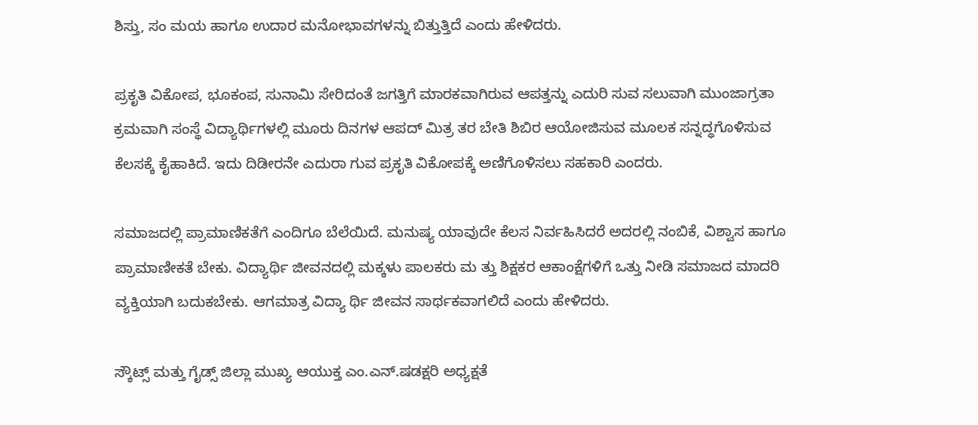ಶಿಸ್ತು, ಸಂ ಮಯ ಹಾಗೂ ಉದಾರ ಮನೋಭಾವಗಳನ್ನು ಬಿತ್ತುತ್ತಿದೆ ಎಂದು ಹೇಳಿದರು.

ಪ್ರಕೃತಿ ವಿಕೋಪ, ಭೂಕಂಪ, ಸುನಾಮಿ ಸೇರಿದಂತೆ ಜಗತ್ತಿಗೆ ಮಾರಕವಾಗಿರುವ ಆಪತ್ತನ್ನು ಎದುರಿ ಸುವ ಸಲುವಾಗಿ ಮುಂಜಾಗ್ರತಾ ಕ್ರಮವಾಗಿ ಸಂಸ್ಥೆ ವಿದ್ಯಾರ್ಥಿಗಳಲ್ಲಿ ಮೂರು ದಿನಗಳ ಆಪದ್ ಮಿತ್ರ ತರ ಬೇತಿ ಶಿಬಿರ ಆಯೋಜಿಸುವ ಮೂಲಕ ಸನ್ನದ್ಧಗೊಳಿಸುವ ಕೆಲಸಕ್ಕೆ ಕೈಹಾಕಿದೆ. ಇದು ದಿಡೀರನೇ ಎದುರಾ ಗುವ ಪ್ರಕೃತಿ ವಿಕೋಪಕ್ಕೆ ಅಣಿಗೊಳಿಸಲು ಸಹಕಾರಿ ಎಂದರು.

ಸಮಾಜದಲ್ಲಿ ಪ್ರಾಮಾಣಿಕತೆಗೆ ಎಂದಿಗೂ ಬೆಲೆಯಿದೆ. ಮನುಷ್ಯ ಯಾವುದೇ ಕೆಲಸ ನಿರ್ವಹಿಸಿದರೆ ಅದರಲ್ಲಿ ನಂಬಿಕೆ, ವಿಶ್ವಾಸ ಹಾಗೂ ಪ್ರಾಮಾಣೀಕತೆ ಬೇಕು. ವಿದ್ಯಾರ್ಥಿ ಜೀವನದಲ್ಲಿ ಮಕ್ಕಳು ಪಾಲಕರು ಮ ತ್ತು ಶಿಕ್ಷಕರ ಆಕಾಂಕ್ಷೆಗಳಿಗೆ ಒತ್ತು ನೀಡಿ ಸಮಾಜದ ಮಾದರಿ ವ್ಯಕ್ತಿಯಾಗಿ ಬದುಕಬೇಕು. ಆಗಮಾತ್ರ ವಿದ್ಯಾ ರ್ಥಿ ಜೀವನ ಸಾರ್ಥಕವಾಗಲಿದೆ ಎಂದು ಹೇಳಿದರು.

ಸ್ಕೌಟ್ಸ್ ಮತ್ತು ಗೈಡ್ಸ್ ಜಿಲ್ಲಾ ಮುಖ್ಯ ಆಯುಕ್ತ ಎಂ.ಎನ್.ಷಡಕ್ಷರಿ ಅಧ್ಯಕ್ಷತೆ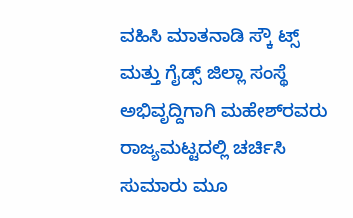ವಹಿಸಿ ಮಾತನಾಡಿ ಸ್ಕೌ ಟ್ಸ್ ಮತ್ತು ಗೈಡ್ಸ್ ಜಿಲ್ಲಾ ಸಂಸ್ಥೆ ಅಭಿವೃದ್ದಿಗಾಗಿ ಮಹೇಶ್‍ರವರು ರಾಜ್ಯಮಟ್ಟದಲ್ಲಿ ಚರ್ಚಿಸಿ ಸುಮಾರು ಮೂ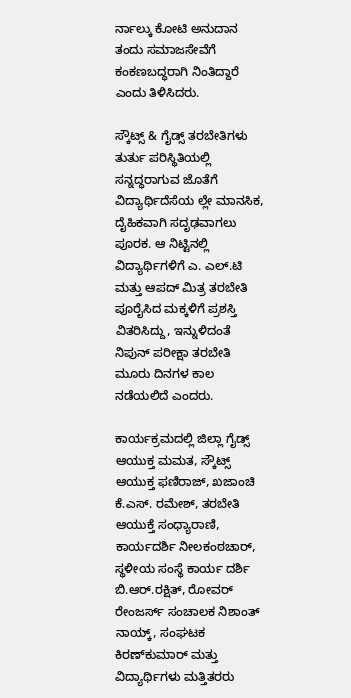ರ್ನಾಲ್ಕು ಕೋಟಿ ಅನುದಾನ ತಂದು ಸಮಾಜಸೇವೆಗೆ ಕಂಕಣಬದ್ಧರಾಗಿ ನಿಂತಿದ್ದಾರೆ ಎಂದು ತಿಳಿಸಿದರು.

ಸ್ಕೌಟ್ಸ್ & ಗೈಡ್ಸ್ ತರಬೇತಿಗಳು ತುರ್ತು ಪರಿಸ್ಥಿತಿಯಲ್ಲಿ ಸನ್ನದ್ಧರಾಗುವ ಜೊತೆಗೆ ವಿದ್ಯಾರ್ಥಿದೆಸೆಯ ಲ್ಲೇ ಮಾನಸಿಕ, ದೈಹಿಕವಾಗಿ ಸದೃಢವಾಗಲು ಪೂರಕ. ಆ ನಿಟ್ಟಿನಲ್ಲಿ ವಿದ್ಯಾರ್ಥಿಗಳಿಗೆ ಎ. ಎಲ್.ಟಿ ಮತ್ತು ಆಪದ್ ಮಿತ್ರ ತರಬೇತಿ ಪೂರೈಸಿದ ಮಕ್ಕಳಿಗೆ ಪ್ರಶಸ್ತಿ ವಿತರಿಸಿದ್ದು, ಇನ್ನುಳಿದಂತೆ ನಿಪುನ್ ಪರೀಕ್ಷಾ ತರಬೇತಿ ಮೂರು ದಿನಗಳ ಕಾಲ ನಡೆಯಲಿದೆ ಎಂದರು.

ಕಾರ್ಯಕ್ರಮದಲ್ಲಿ ಜಿಲ್ಲಾ ಗೈಡ್ಸ್ ಆಯುಕ್ತ ಮಮತ, ಸ್ಕೌಟ್ಸ್ ಆಯುಕ್ತ ಫಣಿರಾಜ್, ಖಜಾಂಚಿ ಕೆ.ಎಸ್. ರಮೇಶ್, ತರಬೇತಿ ಆಯುಕ್ತೆ ಸಂಧ್ಯಾರಾಣಿ, ಕಾರ್ಯದರ್ಶಿ ನೀಲಕಂಠಚಾರ್, ಸ್ಥಳೀಯ ಸಂಸ್ಥೆ ಕಾರ್ಯ ದರ್ಶಿ ಬಿ.ಆರ್.ರಕ್ಷಿತ್, ರೋವರ್ ರೇಂಜರ್ಸ್ ಸಂಚಾಲಕ ನಿಶಾಂತ್ ನಾಯ್ಕ್, ಸಂಘಟಕ ಕಿರಣ್‍ಕುಮಾರ್ ಮತ್ತು ವಿದ್ಯಾರ್ಥಿಗಳು ಮತ್ತಿತರರು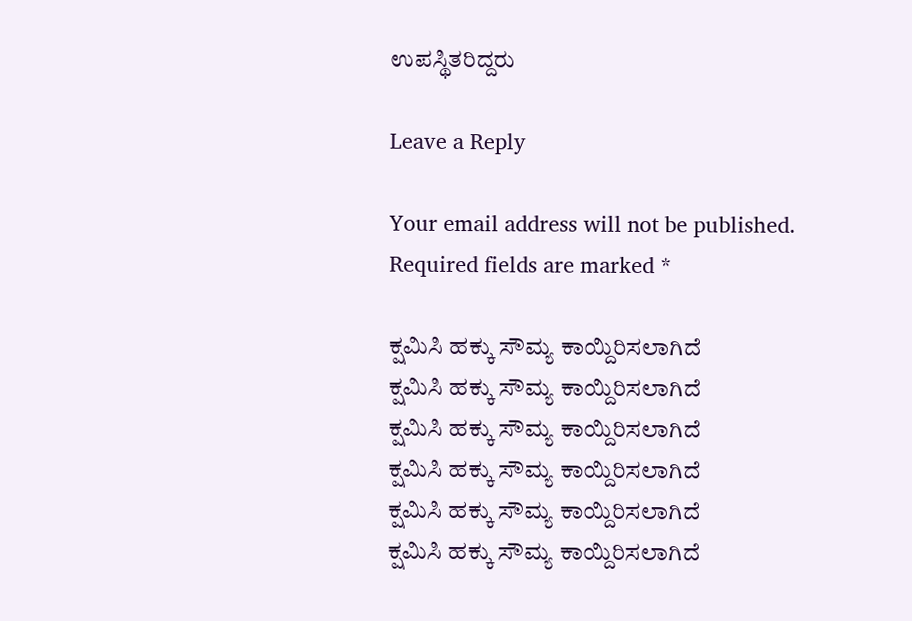ಉಪಸ್ಥಿತರಿದ್ದರು

Leave a Reply

Your email address will not be published. Required fields are marked *

ಕ್ಷಮಿಸಿ ಹಕ್ಕು ಸೌಮ್ಯ ಕಾಯ್ದಿರಿಸಲಾಗಿದೆ
ಕ್ಷಮಿಸಿ ಹಕ್ಕು ಸೌಮ್ಯ ಕಾಯ್ದಿರಿಸಲಾಗಿದೆ
ಕ್ಷಮಿಸಿ ಹಕ್ಕು ಸೌಮ್ಯ ಕಾಯ್ದಿರಿಸಲಾಗಿದೆ
ಕ್ಷಮಿಸಿ ಹಕ್ಕು ಸೌಮ್ಯ ಕಾಯ್ದಿರಿಸಲಾಗಿದೆ
ಕ್ಷಮಿಸಿ ಹಕ್ಕು ಸೌಮ್ಯ ಕಾಯ್ದಿರಿಸಲಾಗಿದೆ
ಕ್ಷಮಿಸಿ ಹಕ್ಕು ಸೌಮ್ಯ ಕಾಯ್ದಿರಿಸಲಾಗಿದೆ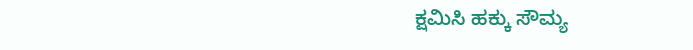ಕ್ಷಮಿಸಿ ಹಕ್ಕು ಸೌಮ್ಯ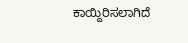ಕಾಯ್ದಿರಿಸಲಾಗಿದೆ